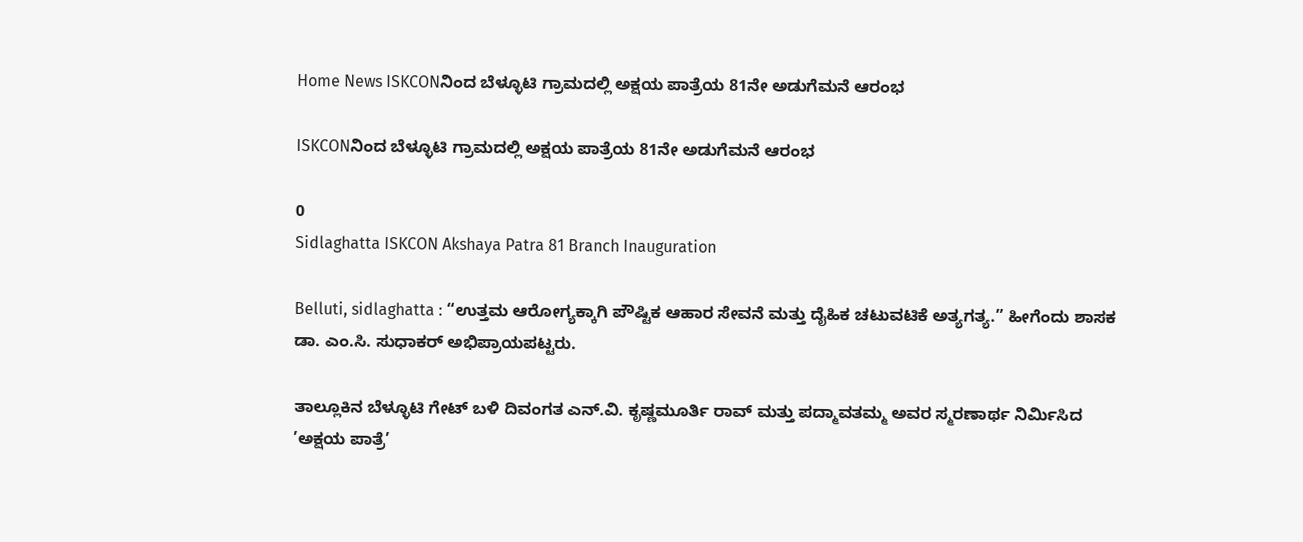Home News ISKCONನಿಂದ ಬೆಳ್ಳೂಟಿ ಗ್ರಾಮದಲ್ಲಿ ಅಕ್ಷಯ ಪಾತ್ರೆಯ 81ನೇ ಅಡುಗೆಮನೆ ಆರಂಭ

ISKCONನಿಂದ ಬೆಳ್ಳೂಟಿ ಗ್ರಾಮದಲ್ಲಿ ಅಕ್ಷಯ ಪಾತ್ರೆಯ 81ನೇ ಅಡುಗೆಮನೆ ಆರಂಭ

0
Sidlaghatta ISKCON Akshaya Patra 81 Branch Inauguration

Belluti, sidlaghatta : “ಉತ್ತಮ ಆರೋಗ್ಯಕ್ಕಾಗಿ ಪೌಷ್ಟಿಕ ಆಹಾರ ಸೇವನೆ ಮತ್ತು ದೈಹಿಕ ಚಟುವಟಿಕೆ ಅತ್ಯಗತ್ಯ.” ಹೀಗೆಂದು ಶಾಸಕ ಡಾ. ಎಂ.ಸಿ. ಸುಧಾಕರ್ ಅಭಿಪ್ರಾಯಪಟ್ಟರು.

ತಾಲ್ಲೂಕಿನ ಬೆಳ್ಳೂಟಿ ಗೇಟ್ ಬಳಿ ದಿವಂಗತ ಎನ್.ವಿ. ಕೃಷ್ಣಮೂರ್ತಿ ರಾವ್ ಮತ್ತು ಪದ್ಮಾವತಮ್ಮ ಅವರ ಸ್ಮರಣಾರ್ಥ ನಿರ್ಮಿಸಿದ ’ಅಕ್ಷಯ ಪಾತ್ರೆ’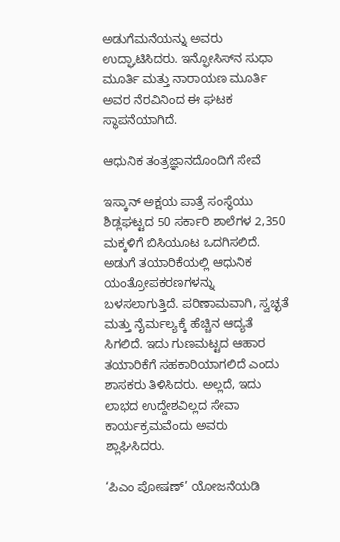ಅಡುಗೆಮನೆಯನ್ನು ಅವರು ಉದ್ಘಾಟಿಸಿದರು. ಇನ್ಫೋಸಿಸ್‌ನ ಸುಧಾ ಮೂರ್ತಿ ಮತ್ತು ನಾರಾಯಣ ಮೂರ್ತಿ ಅವರ ನೆರವಿನಿಂದ ಈ ಘಟಕ ಸ್ಥಾಪನೆಯಾಗಿದೆ.

ಆಧುನಿಕ ತಂತ್ರಜ್ಞಾನದೊಂದಿಗೆ ಸೇವೆ

ಇಸ್ಕಾನ್ ಅಕ್ಷಯ ಪಾತ್ರೆ ಸಂಸ್ಥೆಯು ಶಿಡ್ಲಘಟ್ಟದ 50 ಸರ್ಕಾರಿ ಶಾಲೆಗಳ 2,350 ಮಕ್ಕಳಿಗೆ ಬಿಸಿಯೂಟ ಒದಗಿಸಲಿದೆ. ಅಡುಗೆ ತಯಾರಿಕೆಯಲ್ಲಿ ಆಧುನಿಕ ಯಂತ್ರೋಪಕರಣಗಳನ್ನು ಬಳಸಲಾಗುತ್ತಿದೆ. ಪರಿಣಾಮವಾಗಿ, ಸ್ವಚ್ಛತೆ ಮತ್ತು ನೈರ್ಮಲ್ಯಕ್ಕೆ ಹೆಚ್ಚಿನ ಆದ್ಯತೆ ಸಿಗಲಿದೆ. ಇದು ಗುಣಮಟ್ಟದ ಆಹಾರ ತಯಾರಿಕೆಗೆ ಸಹಕಾರಿಯಾಗಲಿದೆ ಎಂದು ಶಾಸಕರು ತಿಳಿಸಿದರು. ಅಲ್ಲದೆ, ಇದು ಲಾಭದ ಉದ್ದೇಶವಿಲ್ಲದ ಸೇವಾ ಕಾರ್ಯಕ್ರಮವೆಂದು ಅವರು ಶ್ಲಾಘಿಸಿದರು.

‘ಪಿಎಂ ಪೋಷಣ್’ ಯೋಜನೆಯಡಿ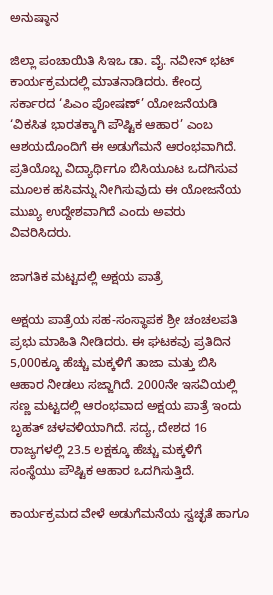ಅನುಷ್ಠಾನ

ಜಿಲ್ಲಾ ಪಂಚಾಯಿತಿ ಸಿಇಒ ಡಾ. ವೈ. ನವೀನ್ ಭಟ್ ಕಾರ್ಯಕ್ರಮದಲ್ಲಿ ಮಾತನಾಡಿದರು. ಕೇಂದ್ರ ಸರ್ಕಾರದ ‘ಪಿಎಂ ಪೋಷಣ್’ ಯೋಜನೆಯಡಿ ‘ವಿಕಸಿತ ಭಾರತಕ್ಕಾಗಿ ಪೌಷ್ಟಿಕ ಆಹಾರ’ ಎಂಬ ಆಶಯದೊಂದಿಗೆ ಈ ಅಡುಗೆಮನೆ ಆರಂಭವಾಗಿದೆ. ಪ್ರತಿಯೊಬ್ಬ ವಿದ್ಯಾರ್ಥಿಗೂ ಬಿಸಿಯೂಟ ಒದಗಿಸುವ ಮೂಲಕ ಹಸಿವನ್ನು ನೀಗಿಸುವುದು ಈ ಯೋಜನೆಯ ಮುಖ್ಯ ಉದ್ದೇಶವಾಗಿದೆ ಎಂದು ಅವರು ವಿವರಿಸಿದರು.

ಜಾಗತಿಕ ಮಟ್ಟದಲ್ಲಿ ಅಕ್ಷಯ ಪಾತ್ರೆ

ಅಕ್ಷಯ ಪಾತ್ರೆಯ ಸಹ-ಸಂಸ್ಥಾಪಕ ಶ್ರೀ ಚಂಚಲಪತಿ ಪ್ರಭು ಮಾಹಿತಿ ನೀಡಿದರು. ಈ ಘಟಕವು ಪ್ರತಿದಿನ 5,000ಕ್ಕೂ ಹೆಚ್ಚು ಮಕ್ಕಳಿಗೆ ತಾಜಾ ಮತ್ತು ಬಿಸಿ ಆಹಾರ ನೀಡಲು ಸಜ್ಜಾಗಿದೆ. 2000ನೇ ಇಸವಿಯಲ್ಲಿ ಸಣ್ಣ ಮಟ್ಟದಲ್ಲಿ ಆರಂಭವಾದ ಅಕ್ಷಯ ಪಾತ್ರೆ ಇಂದು ಬೃಹತ್ ಚಳವಳಿಯಾಗಿದೆ. ಸದ್ಯ, ದೇಶದ 16 ರಾಜ್ಯಗಳಲ್ಲಿ 23.5 ಲಕ್ಷಕ್ಕೂ ಹೆಚ್ಚು ಮಕ್ಕಳಿಗೆ ಸಂಸ್ಥೆಯು ಪೌಷ್ಟಿಕ ಆಹಾರ ಒದಗಿಸುತ್ತಿದೆ.

ಕಾರ್ಯಕ್ರಮದ ವೇಳೆ ಅಡುಗೆಮನೆಯ ಸ್ವಚ್ಛತೆ ಹಾಗೂ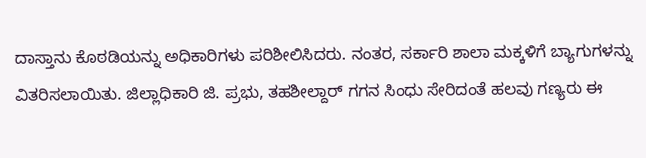ದಾಸ್ತಾನು ಕೊಠಡಿಯನ್ನು ಅಧಿಕಾರಿಗಳು ಪರಿಶೀಲಿಸಿದರು. ನಂತರ, ಸರ್ಕಾರಿ ಶಾಲಾ ಮಕ್ಕಳಿಗೆ ಬ್ಯಾಗುಗಳನ್ನು ವಿತರಿಸಲಾಯಿತು. ಜಿಲ್ಲಾಧಿಕಾರಿ ಜಿ. ಪ್ರಭು, ತಹಶೀಲ್ದಾರ್ ಗಗನ ಸಿಂಧು ಸೇರಿದಂತೆ ಹಲವು ಗಣ್ಯರು ಈ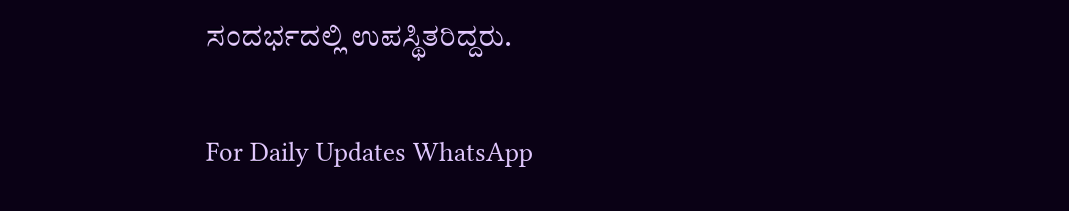ಸಂದರ್ಭದಲ್ಲಿ ಉಪಸ್ಥಿತರಿದ್ದರು.

For Daily Updates WhatsApp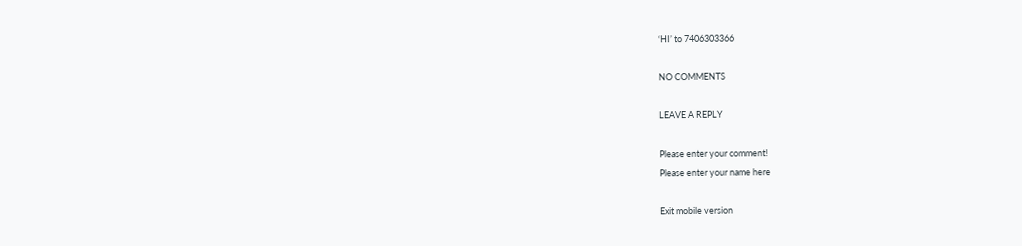‘HI’ to 7406303366

NO COMMENTS

LEAVE A REPLY

Please enter your comment!
Please enter your name here

Exit mobile version